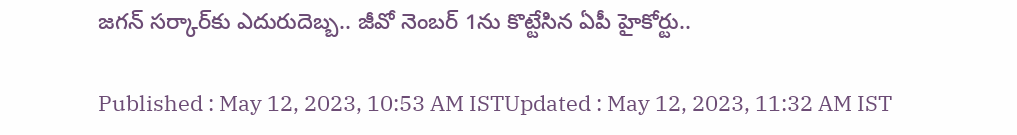జగన్ సర్కార్‌కు ఎదురుదెబ్బ.. జీవో నెంబర్ 1ను కొట్టేసిన ఏపీ హైకోర్టు..

Published : May 12, 2023, 10:53 AM ISTUpdated : May 12, 2023, 11:32 AM IST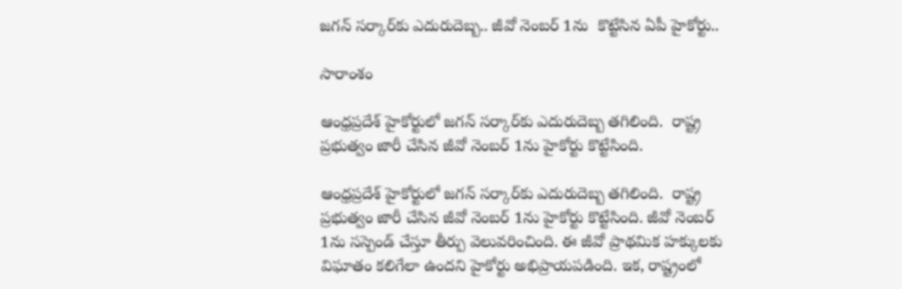జగన్ సర్కార్‌కు ఎదురుదెబ్బ.. జీవో నెంబర్ 1ను  కొట్టేసిన ఏపీ హైకోర్టు..

సారాంశం

ఆంధ్రప్రదేశ్ హైకోర్టులో జగన్ సర్కార్‌కు ఎదురుదెబ్బ తగిలింది.  రాష్ట్ర ప్రభుత్వం జారీ చేసిన జీవో నెంబర్ 1ను హైకోర్టు కొట్టేసింది.

ఆంధ్రప్రదేశ్ హైకోర్టులో జగన్ సర్కార్‌కు ఎదురుదెబ్బ తగిలింది.  రాష్ట్ర ప్రభుత్వం జారీ చేసిన జీవో నెంబర్ 1ను హైకోర్టు కొట్టేసింది. జీవో నెంబర్ 1ను సస్పెండ్ చేస్తూ తీర్పు వెలువరించింది. ఈ జీవో ప్రాథమిక హక్కులకు విఘాతం కలిగేలా ఉందని హైకోర్టు అభిప్రాయపడింది. ఇక, రాష్ట్రంలో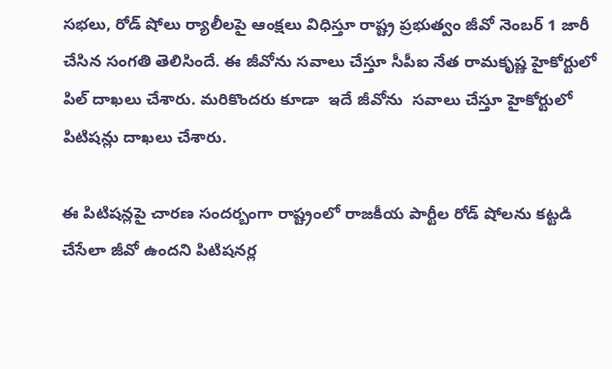సభలు, రోడ్‌ షోలు ర్యాలీలపై ఆంక్షలు విధిస్తూ రాష్ట్ర ప్రభుత్వం జీవో నెంబర్ 1 జారీ చేసిన సంగతి తెలిసిందే. ఈ జీవోను సవాలు చేస్తూ సీపీఐ నేత రామకృష్ణ హైకోర్టులో పిల్ దాఖలు చేశారు. మరికొందరు కూడా  ఇదే జీవోను  సవాలు చేస్తూ హైకోర్టులో పిటిషన్లు దాఖలు చేశారు.

ఈ పిటిషన్లపై చారణ సందర్బంగా రాష్ట్రంలో రాజకీయ పార్టీల రోడ్ షోలను కట్టడి చేసేలా జీవో ఉందని పిటిషనర్ల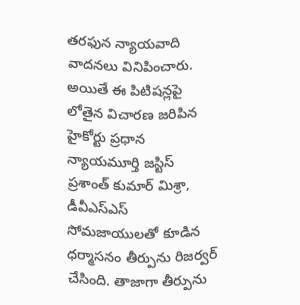తరఫున న్యాయవాది వాదనలు వినిపించారు. అయితే ఈ పిటిషన్లపై లోతైన విచారణ జరిపిన హైకోర్టు ప్రధాన న్యాయమూర్తి జస్టిస్ ప్రశాంత్ కుమార్ మిశ్రా, డీవీఎస్‌ఎస్ సోమజాయులతో కూడిన ధర్మాసనం తీర్పును రిజర్వర్ చేసింది. తాజాగా తీర్పును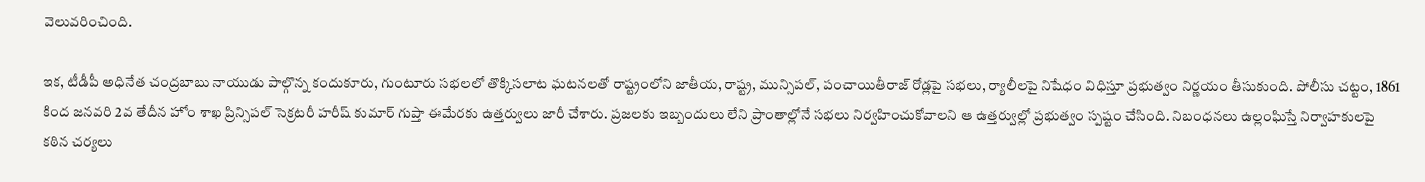వెలువరించింది.

ఇక, టీడీపీ అధినేత చంద్రబాబు నాయుడు పాల్గొన్న కందుకూరు, గుంటూరు సభలలో తొక్కిసలాట ఘటనలతో రాష్ట్రంలోని జాతీయ, రాష్ట్ర, మున్సిపల్, పంచాయితీరాజ్ రోడ్లపై సభలు, ర్యాలీలపై నిషేధం విధిస్తూ ప్రభుత్వం నిర్ణయం తీసుకుంది. పోలీసు చట్టం, 1861 కింద జనవరి 2వ తేదీన హోం శాఖ ప్రిన్సిపల్ సెక్రటరీ హరీష్ కుమార్ గుప్తా ఈమేరకు ఉత్తర్వులు జారీ చేశారు. ప్రజలకు ఇబ్బందులు లేని ప్రాంతాల్లోనే సభలు నిర్వహించుకోవాలని ఆ ఉత్తర్వుల్లో ప్రభుత్వం స్పష్టం చేసింది. నిబంధనలు ఉల్లంఘిస్తే నిర్వాహకులపై కఠిన చర్యలు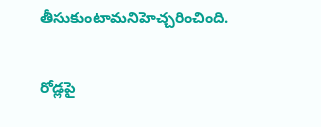తీసుకుంటామనిహెచ్చరించింది.

రోడ్లపై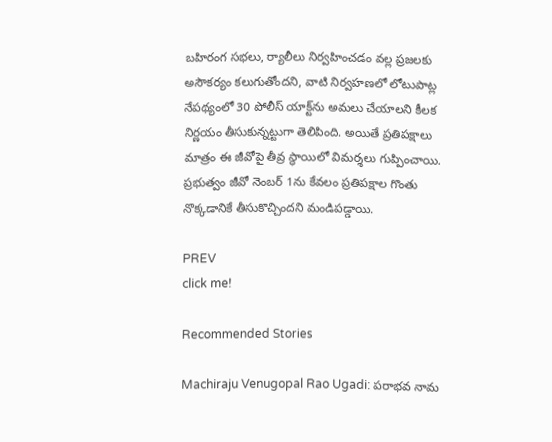బహిరంగ సభలు, ర్యాలీలు నిర్వహించడం వల్ల ప్రజలకు అసౌకర్యం కలుగుతోందని, వాటి నిర్వహణలో లోటుపాట్ల నేపథ్యంలో 30 పోలీస్ యాక్ట్‌ను అమలు చేయాలని కీలక నిర్ణయం తీసుకున్నట్టుగా తెలిపింది. అయితే ప్రతిపక్షాలు మాత్రం ఈ జీవోపై తీవ్ర స్థాయిలో విమర్శలు గుప్పించాయి. ప్రభుత్వం జీవో నెంబర్‌ 1ను కేవలం ప్రతిపక్షాల గొంతు నొక్కడానికే తీసుకొచ్చిందని మండిపడ్డాయి.

PREV
click me!

Recommended Stories

Machiraju Venugopal Rao Ugadi: పరాభవ నామ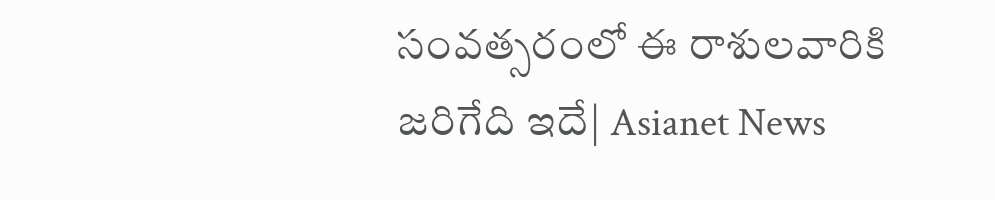సంవత్సరంలో ఈ రాశులవారికి జరిగేది ఇదే| Asianet News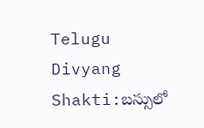Telugu
Divyang Shakti:బస్సులో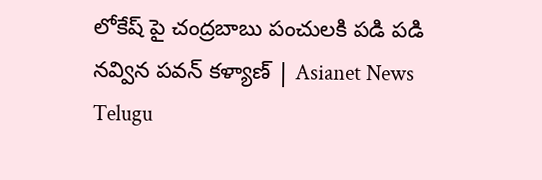లోకేష్ పై చంద్రబాబు పంచులకి పడి పడి నవ్విన పవన్ కళ్యాణ్ | Asianet News Telugu